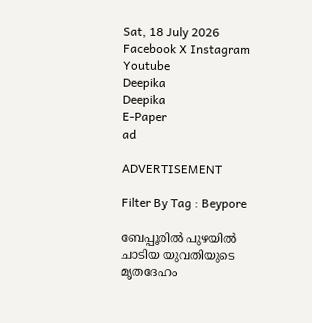Sat, 18 July 2026
Facebook X Instagram Youtube
Deepika
Deepika
E-Paper
ad

ADVERTISEMENT

Filter By Tag : Beypore

ബേപ്പൂരിൽ പുഴയിൽ ചാടിയ യുവതിയുടെ മൃതദേഹം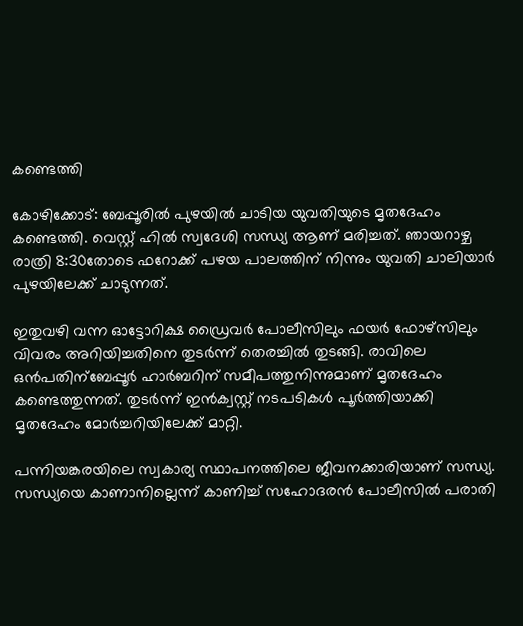കണ്ടെത്തി

കോഴിക്കോട്: ബേപ്പൂരിൽ പുഴയിൽ ചാടിയ യുവതിയുടെ മൃതദേഹം കണ്ടെത്തി. വെസ്റ്റ് ഹിൽ സ്വദേശി സന്ധ്യ ആണ് മരിച്ചത്. ഞായറാഴ്ച രാത്രി 8:30തോടെ ഫറോക്ക് പഴയ പാലത്തിന് നിന്നും യുവതി ചാലിയാർ പുഴയിലേക്ക് ചാടുന്നത്.

ഇതുവഴി വന്ന ഓട്ടോറിക്ഷ ഡ്രൈവർ പോലീസിലും ഫയർ ഫോഴ്സിലും വിവരം അറിയിച്ചതിനെ തുടർന്ന് തെരച്ചിൽ തുടങ്ങി. രാവിലെ ഒൻപതിന്ബേപ്പൂർ ഹാർബറിന് സമീപത്തുനിന്നുമാണ് മൃതദേഹം കണ്ടെത്തുന്നത്. തുടർന്ന് ഇൻക്വസ്റ്റ് നടപടികൾ പൂർത്തിയാക്കി മൃതദേഹം മോർച്ചറിയിലേക്ക് മാറ്റി.

പന്നിയങ്കരയിലെ സ്വകാര്യ സ്ഥാപനത്തിലെ ജീവനക്കാരിയാണ് സന്ധ്യ. സന്ധ്യയെ കാണാനില്ലെന്ന് കാണിച്ച് സഹോദരൻ പോലീസിൽ പരാതി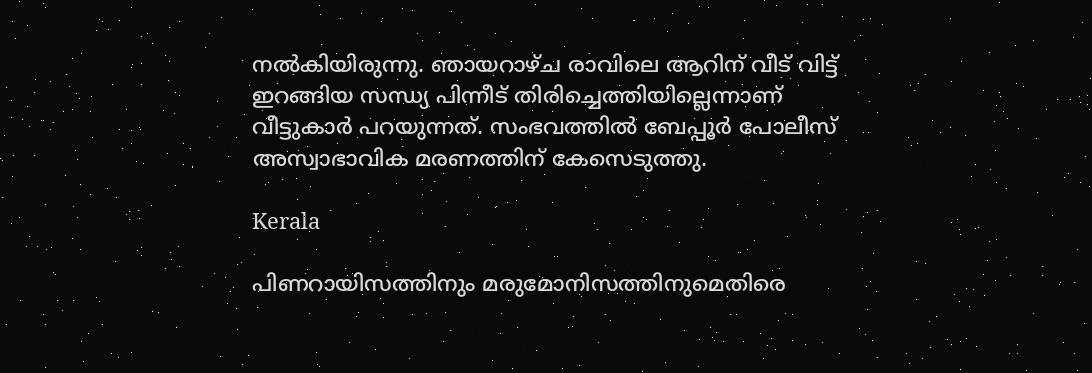നൽകിയിരുന്നു. ഞായറാഴ്ച രാവിലെ ആറിന് വീട് വിട്ട് ഇറങ്ങിയ സന്ധ്യ പിന്നീട് തിരിച്ചെത്തിയില്ലെന്നാണ് വീട്ടുകാർ പറയുന്നത്. സംഭവത്തിൽ ബേപ്പൂർ പോലീസ് അസ്വാഭാവിക മരണത്തിന് കേസെടുത്തു.

Kerala

പിണറായിസത്തിനും മരുമോനിസത്തിനുമെതിരെ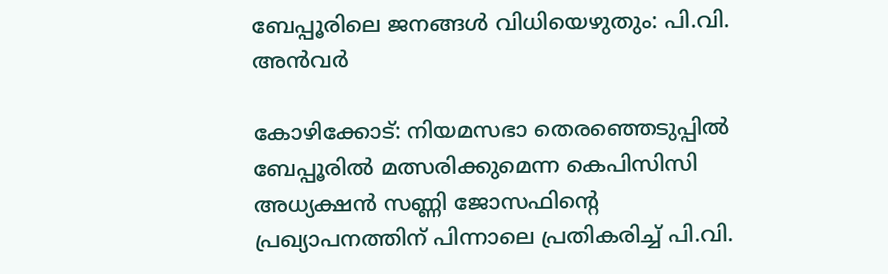ബേപ്പൂരിലെ ജനങ്ങൾ വിധിയെഴുതും: പി.വി. അൻവർ

കോഴിക്കോട്: നിയമസഭാ തെരഞ്ഞെടുപ്പിൽ ബേപ്പൂരിൽ മത്സരിക്കുമെന്ന കെപിസിസി അധ്യക്ഷൻ സണ്ണി ജോസഫിന്‍റെ പ്രഖ്യാപനത്തിന് പിന്നാലെ പ്രതികരിച്ച് പി.വി.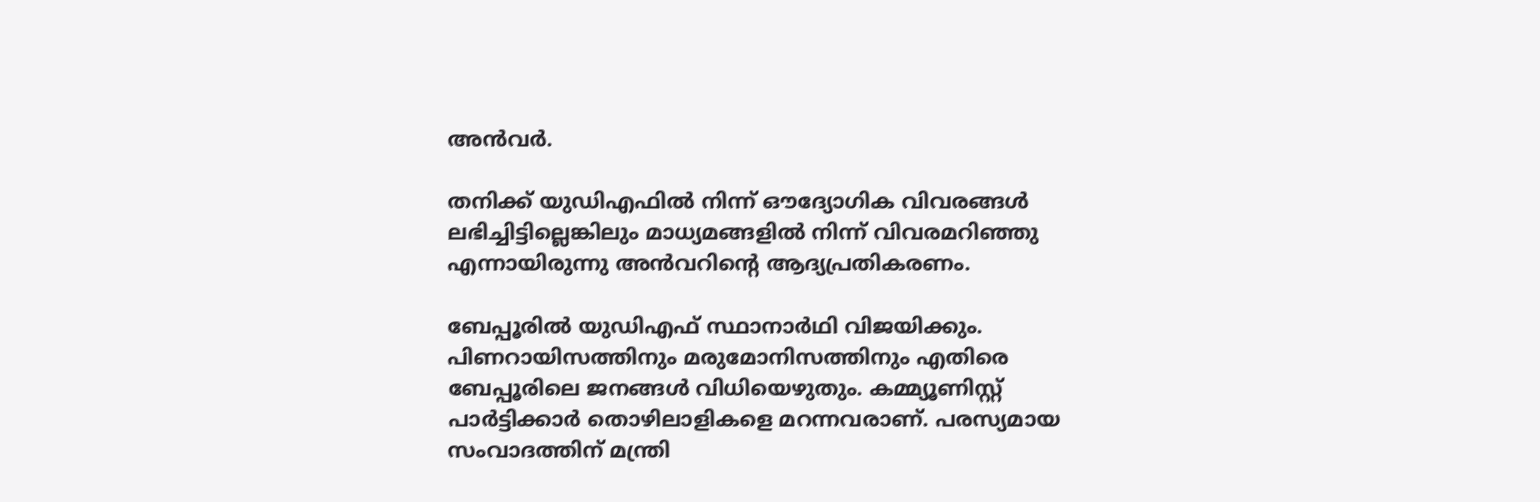അൻവർ.

തനിക്ക് യുഡിഎഫിൽ നിന്ന് ഔദ്യോഗിക വിവരങ്ങൾ ലഭിച്ചിട്ടില്ലെങ്കിലും മാധ്യമങ്ങളിൽ നിന്ന് വിവരമറിഞ്ഞു എന്നായിരുന്നു അൻവറിന്‍റെ ആദ്യപ്രതികരണം.

ബേപ്പൂരിൽ യുഡിഎഫ് സ്ഥാനാർഥി വിജയിക്കും. പിണറായിസത്തിനും മരുമോനിസത്തിനും എതിരെ ബേപ്പൂരിലെ ജനങ്ങൾ വിധിയെഴുതും. കമ്മ്യൂണിസ്റ്റ് പാർട്ടിക്കാർ തൊഴിലാളികളെ മറന്നവരാണ്. പരസ്യമായ സംവാദത്തിന് മന്ത്രി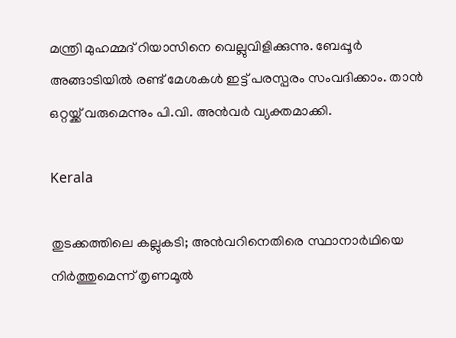മന്ത്രി മുഹമ്മദ് റിയാസിനെ വെല്ലുവിളിക്കുന്നു. ബേപ്പൂർ അങ്ങാടിയിൽ രണ്ട് മേശകൾ ഇട്ട് പരസ്പരം സംവദിക്കാം. താൻ ഒറ്റയ്ക്ക് വരുമെന്നും പി.വി. അൻവർ വ്യക്തമാക്കി.

Kerala

തുടക്കത്തിലെ കല്ലുകടി; അന്‍വറിനെതിരെ സ്ഥാനാർഥിയെ നിർത്തുമെന്ന് തൃണമൂല്‍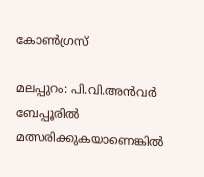കോണ്‍ഗ്രസ്

മലപ്പുറം: പി.വി.അൻവർ ബേപ്പൂരിൽ മത്സരിക്കുകയാണെങ്കിൽ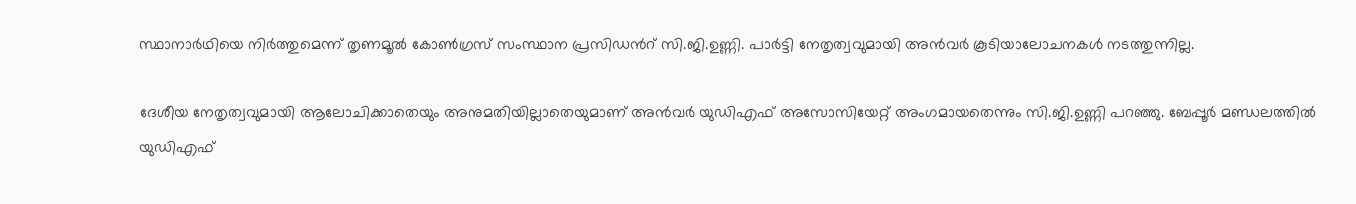സ്ഥാനാർഥിയെ നിർത്തുമെന്ന് തൃണമൂല്‍ കോണ്‍ഗ്രസ് സംസ്ഥാന പ്രസിഡന്‍റ് സി.ജി.ഉണ്ണി. പാർട്ടി നേതൃത്വവുമായി അൻവർ കൂടിയാലോചനകൾ നടത്തുന്നില്ല.

ദേശീയ നേതൃത്വവുമായി ആലോചിക്കാതെയും അനുമതിയില്ലാതെയുമാണ് അന്‍വര്‍ യുഡിഎഫ് അസോസിയേറ്റ് അംഗമായതെന്നും സി.ജി.ഉണ്ണി പറഞ്ഞു. ബേപ്പൂർ മണ്ഡലത്തിൽ യുഡിഎഫ്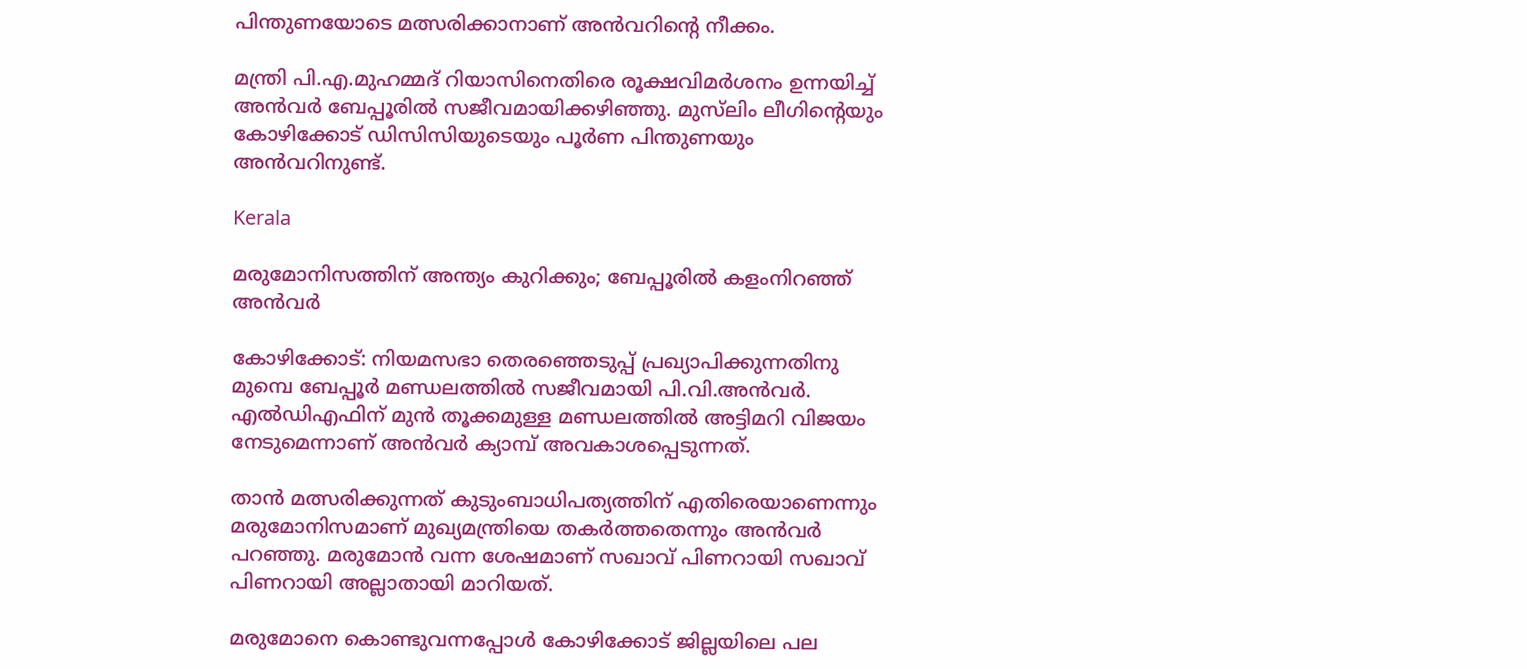പിന്തുണയോടെ മത്സരിക്കാനാണ് അൻവറിന്‍റെ നീക്കം.

മന്ത്രി പി.എ.മുഹമ്മദ് റിയാസിനെതിരെ രൂക്ഷവിമർശനം ഉന്നയിച്ച് അൻവർ ബേപ്പൂരിൽ സജീവമായിക്കഴിഞ്ഞു. മുസ്‌ലിം ലീഗിന്‍റെയും കോഴിക്കോട് ഡിസിസിയുടെയും പൂർണ പിന്തുണയും അൻവറിനുണ്ട്.

Kerala

മരുമോനിസത്തിന് അന്ത്യം കുറിക്കും; ബേപ്പൂരിൽ കളംനിറഞ്ഞ് അൻവർ

കോഴിക്കോട്: നിയമസഭാ തെരഞ്ഞെടുപ്പ് പ്രഖ്യാപിക്കുന്നതിനു മുമ്പെ ബേപ്പൂർ മണ്ഡലത്തിൽ സജീവമായി പി.വി.അൻവർ. എൽഡിഎഫിന് മുൻ തൂക്കമുള്ള മണ്ഡലത്തിൽ അട്ടിമറി വിജയം നേടുമെന്നാണ് അൻവർ ക്യാമ്പ് അവകാശപ്പെടുന്നത്.

താൻ മത്സരിക്കുന്നത് കുടുംബാധിപത്യത്തിന് എതിരെയാണെന്നും മരുമോനിസമാണ് മുഖ്യമന്ത്രിയെ തകർത്തതെന്നും അൻവർ പറഞ്ഞു. മരുമോൻ വന്ന ശേഷമാണ് സഖാവ് പിണറായി സഖാവ് പിണറായി അല്ലാതായി മാറിയത്.

മരുമോനെ കൊണ്ടുവന്നപ്പോൾ കോഴിക്കോട് ജില്ലയിലെ പല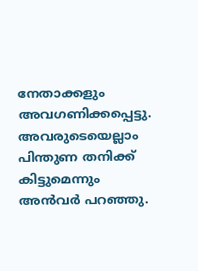നേതാക്കളും അവഗണിക്കപ്പെട്ടു. അവരുടെയെല്ലാം പിന്തുണ തനിക്ക് കിട്ടുമെന്നും അൻവർ പറഞ്ഞു.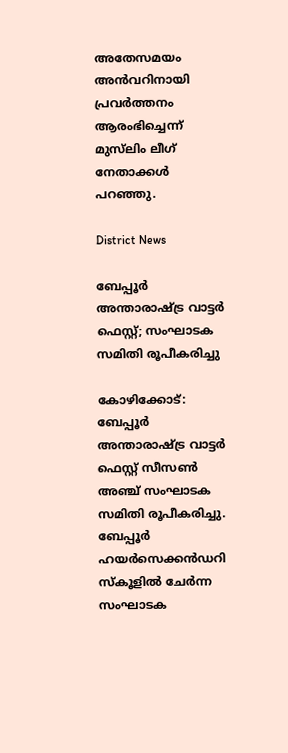അതേസമയം അൻവറിനായി പ്രവർത്തനം ആരംഭിച്ചെന്ന് മുസ്‌ലിം ലീഗ് നേതാക്കൾ പറഞ്ഞു.

District News

ബേപ്പൂര്‍ അന്താരാഷ്ട്ര വാട്ടര്‍ ഫെസ്റ്റ്; സംഘാടക സമിതി രൂപീകരിച്ചു

കോഴിക്കോട്: ബേപ്പൂര്‍ അന്താരാഷ്ട്ര വാട്ടര്‍ ഫെസ്റ്റ് സീസണ്‍ അഞ്ച് സംഘാടക സമിതി രൂപീകരിച്ചു. ബേപ്പൂര്‍ ഹയര്‍സെക്കന്‍ഡറി സ്‌കൂളില്‍ ചേർന്ന സംഘാടക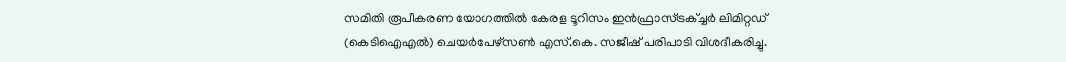സമിതി രൂപീകരണ യോഗത്തിൽ കേരള ടൂറിസം ഇൻഫ്രാസ്ട്രക്ച്ചർ ലിമിറ്റഡ് (കെടിഐഎല്‍) ചെയര്‍പേഴ്സൺ എസ്.കെ. സജീഷ് പരിപാടി വിശദീകരിച്ചു.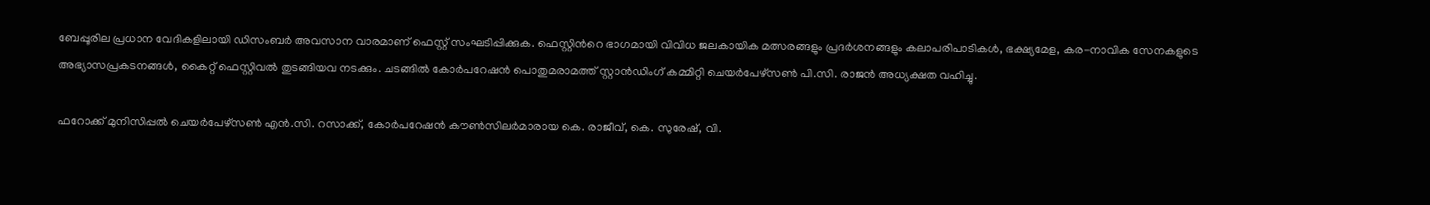ബേപ്പൂരില പ്രധാന വേദികളിലായി ഡിസംബർ അവസാന വാരമാണ് ഫെസ്റ്റ് സംഘടിപ്പിക്കുക. ഫെസ്റ്റിന്‍റെ ഭാഗമായി വിവിധ ജലകായിക മത്സരങ്ങളും പ്രദർശനങ്ങളും കലാപരിപാടികൾ, ഭക്ഷ്യമേള, കര-നാവിക സേനകളുടെ അഭ്യാസപ്രകടനങ്ങൾ, കൈറ്റ് ഫെസ്റ്റിവൽ തുടങ്ങിയവ നടക്കും. ചടങ്ങില്‍ കോർപറേഷൻ പൊതുമരാമത്ത് സ്റ്റാന്‍ഡിംഗ് കമ്മിറ്റി ചെയർപേഴ്സൺ പി.സി. രാജന്‍ അധ്യക്ഷത വഹിച്ചു.

ഫറോക്ക് മുനിസിപ്പൽ ചെയർപേഴ്സൺ എൻ.സി. റസാക്ക്, കോർപറേഷൻ കൗണ്‍സിലര്‍മാരായ കെ. രാജീവ്, കെ. സുരേഷ്, വി.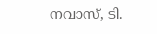നവാസ്, ടി.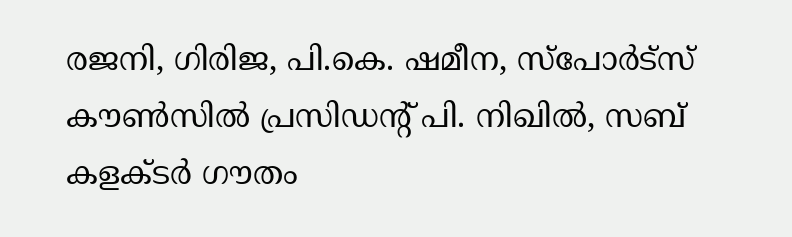രജനി, ഗിരിജ, പി.കെ. ഷമീന, സ്പോർട്സ് കൗൺസിൽ പ്രസിഡന്‍റ് പി. നിഖിൽ, സബ് കളക്ടര്‍ ഗൗതം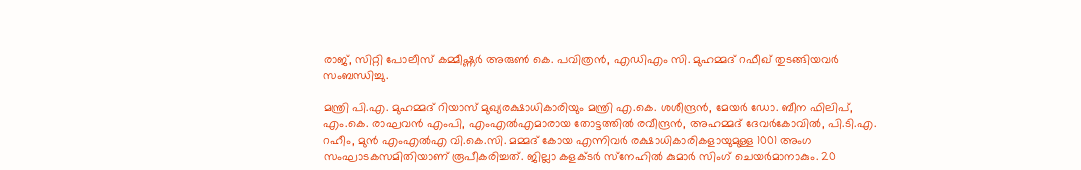രാജ്, സിറ്റി പോലീസ് കമ്മീഷ്ണർ അരുൺ കെ. പവിത്രൻ, എഡിഎം സി. മുഹമ്മദ് റഫീഖ് തുടങ്ങിയവര്‍ സംബന്ധിച്ചു.

മന്ത്രി പി.എ. മുഹമ്മദ് റിയാസ് മുഖ്യരക്ഷാധികാരിയും മന്ത്രി എ.കെ. ശശീന്ദ്രന്‍, മേയര്‍ ഡോ. ബീന ഫിലിപ്, എം.കെ. രാഘവന്‍ എംപി, എംഎല്‍എമാരായ തോട്ടത്തില്‍ രവീന്ദ്രന്‍, അഹമ്മദ് ദേവര്‍കോവില്‍, പി.ടി.എ. റഹീം, മുൻ എംഎൽഎ വി.കെ.സി. മമ്മദ് കോയ എന്നിവര്‍ രക്ഷാധികാരികളായുമുള്ള 1001 അംഗ സംഘാടകസമിതിയാണ് രൂപീകരിച്ചത്. ജില്ലാ കളക്ടര്‍ സ്‌നേഹില്‍ കുമാര്‍ സിംഗ് ചെയര്‍മാനാകും. 20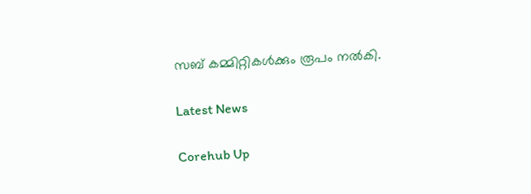സബ് കമ്മിറ്റികള്‍ക്കും രൂപം നല്‍കി.

Latest News

Corehub Up